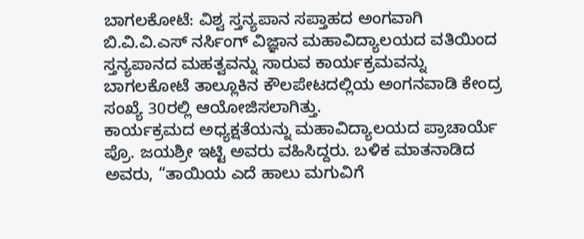ಬಾಗಲಕೋಟೆ: ವಿಶ್ವ ಸ್ತನ್ಯಪಾನ ಸಪ್ತಾಹದ ಅಂಗವಾಗಿ ಬಿ.ವಿ.ವಿ.ಎಸ್ ನರ್ಸಿಂಗ್ ವಿಜ್ಞಾನ ಮಹಾವಿದ್ಯಾಲಯದ ವತಿಯಿಂದ ಸ್ತನ್ಯಪಾನದ ಮಹತ್ವವನ್ನು ಸಾರುವ ಕಾರ್ಯಕ್ರಮವನ್ನು ಬಾಗಲಕೋಟೆ ತಾಲ್ಲೂಕಿನ ಕೌಲಪೇಟದಲ್ಲಿಯ ಅಂಗನವಾಡಿ ಕೇಂದ್ರ ಸಂಖ್ಯೆ 30ರಲ್ಲಿ ಆಯೋಜಿಸಲಾಗಿತ್ತು.
ಕಾರ್ಯಕ್ರಮದ ಅಧ್ಯಕ್ಷತೆಯನ್ನು ಮಹಾವಿದ್ಯಾಲಯದ ಪ್ರಾಚಾರ್ಯೆ ಪ್ರೊ. ಜಯಶ್ರೀ ಇಟ್ಟಿ ಅವರು ವಹಿಸಿದ್ದರು. ಬಳಿಕ ಮಾತನಾಡಿದ ಅವರು, “ತಾಯಿಯ ಎದೆ ಹಾಲು ಮಗುವಿಗೆ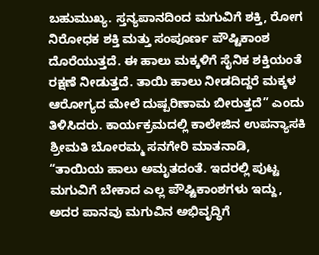ಬಹುಮುಖ್ಯ. ಸ್ತನ್ಯಪಾನದಿಂದ ಮಗುವಿಗೆ ಶಕ್ತಿ, ರೋಗ ನಿರೋಧಕ ಶಕ್ತಿ ಮತ್ತು ಸಂಪೂರ್ಣ ಪೌಷ್ಟಿಕಾಂಶ ದೊರೆಯುತ್ತದೆ. ಈ ಹಾಲು ಮಕ್ಕಳಿಗೆ ಸೈನಿಕ ಶಕ್ತಿಯಂತೆ ರಕ್ಷಣೆ ನೀಡುತ್ತದೆ. ತಾಯಿ ಹಾಲು ನೀಡದಿದ್ದರೆ ಮಕ್ಕಳ ಆರೋಗ್ಯದ ಮೇಲೆ ದುಷ್ಪರಿಣಾಮ ಬೀರುತ್ತದೆ” ಎಂದು ತಿಳಿಸಿದರು. ಕಾರ್ಯಕ್ರಮದಲ್ಲಿ ಕಾಲೇಜಿನ ಉಪನ್ಯಾಸಕಿ ಶ್ರೀಮತಿ ಬೋರಮ್ಮ ಸನಗೇರಿ ಮಾತನಾಡಿ, “ತಾಯಿಯ ಹಾಲು ಅಮೃತದಂತೆ. ಇದರಲ್ಲಿ ಪುಟ್ಟ ಮಗುವಿಗೆ ಬೇಕಾದ ಎಲ್ಲ ಪೌಷ್ಟಿಕಾಂಶಗಳು ಇದ್ದು, ಅದರ ಪಾನವು ಮಗುವಿನ ಅಭಿವೃದ್ಧಿಗೆ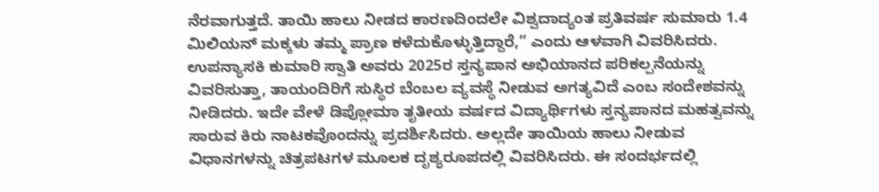ನೆರವಾಗುತ್ತದೆ. ತಾಯಿ ಹಾಲು ನೀಡದ ಕಾರಣದಿಂದಲೇ ವಿಶ್ವದಾದ್ಯಂತ ಪ್ರತಿವರ್ಷ ಸುಮಾರು 1.4 ಮಿಲಿಯನ್ ಮಕ್ಕಳು ತಮ್ಮ ಪ್ರಾಣ ಕಳೆದುಕೊಳ್ಳುತ್ತಿದ್ದಾರೆ,” ಎಂದು ಆಳವಾಗಿ ವಿವರಿಸಿದರು. ಉಪನ್ಯಾಸಕಿ ಕುಮಾರಿ ಸ್ವಾತಿ ಅವರು 2025ರ ಸ್ತನ್ಯಪಾನ ಅಭಿಯಾನದ ಪರಿಕಲ್ಪನೆಯನ್ನು ವಿವರಿಸುತ್ತಾ, ತಾಯಂದಿರಿಗೆ ಸುಸ್ಥಿರ ಬೆಂಬಲ ವ್ಯವಸ್ಥೆ ನೀಡುವ ಅಗತ್ಯವಿದೆ ಎಂಬ ಸಂದೇಶವನ್ನು ನೀಡಿದರು. ಇದೇ ವೇಳೆ ಡಿಪ್ಲೋಮಾ ತೃತೀಯ ವರ್ಷದ ವಿದ್ಯಾರ್ಥಿಗಳು ಸ್ತನ್ಯಪಾನದ ಮಹತ್ವವನ್ನು ಸಾರುವ ಕಿರು ನಾಟಕವೊಂದನ್ನು ಪ್ರದರ್ಶಿಸಿದರು. ಅಲ್ಲದೇ ತಾಯಿಯ ಹಾಲು ನೀಡುವ ವಿಧಾನಗಳನ್ನು ಚಿತ್ರಪಟಗಳ ಮೂಲಕ ದೃಶ್ಯರೂಪದಲ್ಲಿ ವಿವರಿಸಿದರು. ಈ ಸಂದರ್ಭದಲ್ಲಿ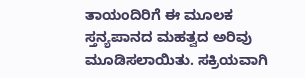ತಾಯಂದಿರಿಗೆ ಈ ಮೂಲಕ ಸ್ತನ್ಯಪಾನದ ಮಹತ್ವದ ಅರಿವು ಮೂಡಿಸಲಾಯಿತು. ಸಕ್ರಿಯವಾಗಿ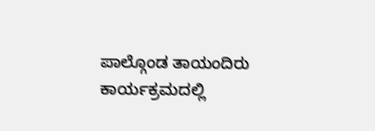ಪಾಲ್ಗೊಂಡ ತಾಯಂದಿರು ಕಾರ್ಯಕ್ರಮದಲ್ಲಿ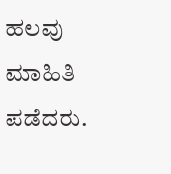ಹಲವು ಮಾಹಿತಿ ಪಡೆದರು.